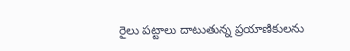రైలు పట్టాలు దాటుతున్న ప్రయాణికులను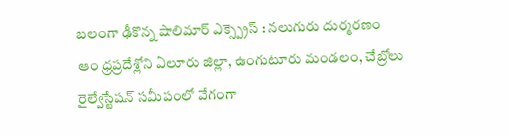బలంగా ఢీకొన్న షాలిమార్ ఎక్స్ప్రెస్ : నలుగురు దుర్మరణం
ఆం ధ్రప్రదేశ్లోని ఏలూరు జిల్లా, ఉంగుటూరు మండలం, చేబ్రోలు రైల్వేస్టేషన్ సమీపంలో వేగంగా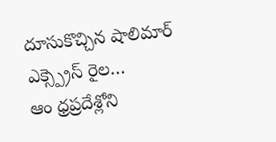దూసుకొచ్చిన షాలిమార్ ఎక్స్ప్రెస్ రైల…
ఆం ధ్రప్రదేశ్లోని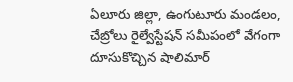ఏలూరు జిల్లా, ఉంగుటూరు మండలం, చేబ్రోలు రైల్వేస్టేషన్ సమీపంలో వేగంగా దూసుకొచ్చిన షాలిమార్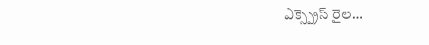ఎక్స్ప్రెస్ రైల…